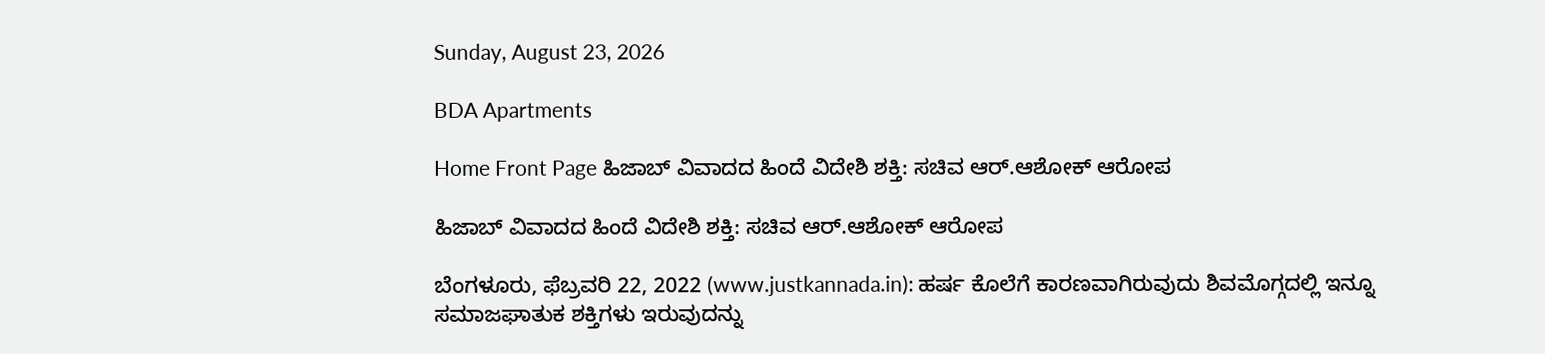Sunday, August 23, 2026

BDA Apartments

Home Front Page ಹಿಜಾಬ್‌ ವಿವಾದದ ಹಿಂದೆ ವಿದೇಶಿ ಶಕ್ತಿ: ಸಚಿವ ಆರ್.ಆಶೋಕ್‌ ಆರೋಪ

ಹಿಜಾಬ್‌ ವಿವಾದದ ಹಿಂದೆ ವಿದೇಶಿ ಶಕ್ತಿ: ಸಚಿವ ಆರ್.ಆಶೋಕ್‌ ಆರೋಪ

ಬೆಂಗಳೂರು, ಫೆಬ್ರವರಿ 22, 2022 (www.justkannada.in): ಹರ್ಷ ಕೊಲೆಗೆ ಕಾರಣವಾಗಿರುವುದು ಶಿವಮೊಗ್ಗದಲ್ಲಿ ಇನ್ನೂ ಸಮಾಜಘಾತುಕ ಶಕ್ತಿಗಳು ಇರುವುದನ್ನು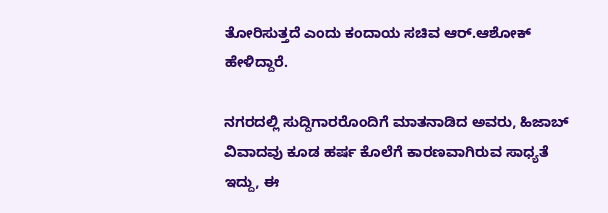ತೋರಿಸುತ್ತದೆ ಎಂದು ಕಂದಾಯ ಸಚಿವ ಆರ್.ಆಶೋಕ್‌ ಹೇಳಿದ್ದಾರೆ.

ನಗರದಲ್ಲಿ ಸುದ್ದಿಗಾರರೊಂದಿಗೆ ಮಾತನಾಡಿದ ಅವರು, ಹಿಜಾಬ್‌ ವಿವಾದವು ಕೂಡ ಹರ್ಷ ಕೊಲೆಗೆ ಕಾರಣವಾಗಿರುವ ಸಾಧ್ಯತೆ ಇದ್ದು, ಈ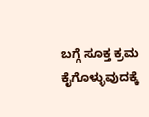ಬಗ್ಗೆ ಸೂಕ್ತ ಕ್ರಮ ಕೈಗೊಳ್ಳುವುದಕ್ಕೆ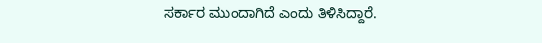ಸರ್ಕಾರ ಮುಂದಾಗಿದೆ ಎಂದು ತಿಳಿಸಿದ್ದಾರೆ.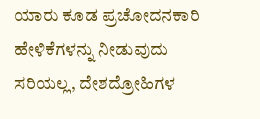ಯಾರು ಕೂಡ ಪ್ರಚೋದನಕಾರಿ ಹೇಳಿಕೆಗಳನ್ನು ನೀಡುವುದು ಸರಿಯಲ್ಲ, ದೇಶದ್ರೋಹಿಗಳ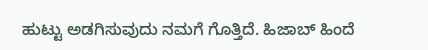ಹುಟ್ಟು ಅಡಗಿಸುವುದು ನಮಗೆ ಗೊತ್ತಿದೆ. ಹಿಜಾಬ್‌ ಹಿಂದೆ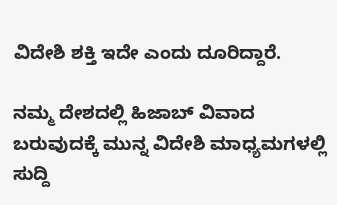ವಿದೇಶಿ ಶಕ್ತಿ ಇದೇ ಎಂದು ದೂರಿದ್ದಾರೆ.

ನಮ್ಮ ದೇಶದಲ್ಲಿ ಹಿಜಾಬ್‌ ವಿವಾದ ಬರುವುದಕ್ಕೆ ಮುನ್ನ ವಿದೇಶಿ ಮಾಧ್ಯಮಗಳಲ್ಲಿ ಸುದ್ದಿ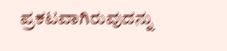ಪ್ರಕಟವಾಗಿರುವುದನ್ನು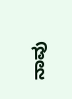ನಾವು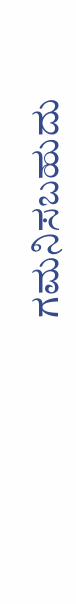ಗಮನಿಸಬಹುದು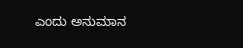ಎಂದು ಅನುಮಾನ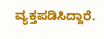ವ್ಯಕ್ತಪಡಿಸಿದ್ದಾರೆ.